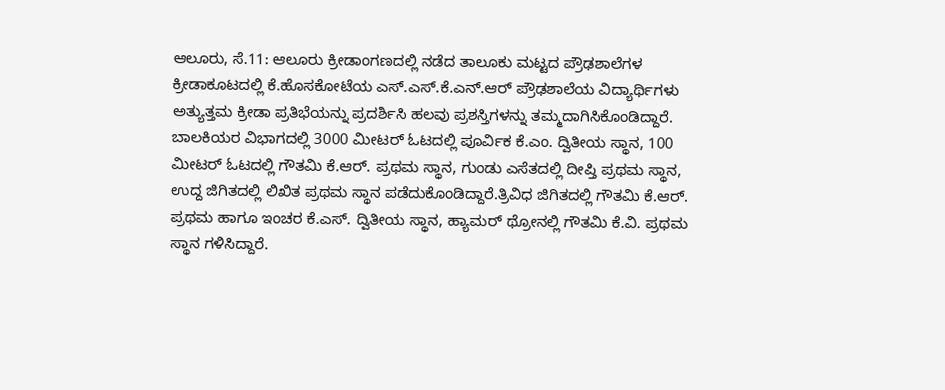ಆಲೂರು, ಸೆ.11: ಆಲೂರು ಕ್ರೀಡಾಂಗಣದಲ್ಲಿ ನಡೆದ ತಾಲೂಕು ಮಟ್ಟದ ಪ್ರೌಢಶಾಲೆಗಳ ಕ್ರೀಡಾಕೂಟದಲ್ಲಿ ಕೆ.ಹೊಸಕೋಟೆಯ ಎಸ್.ಎಸ್.ಕೆ.ಎನ್.ಆರ್ ಪ್ರೌಢಶಾಲೆಯ ವಿದ್ಯಾರ್ಥಿಗಳು ಅತ್ಯುತ್ತಮ ಕ್ರೀಡಾ ಪ್ರತಿಭೆಯನ್ನು ಪ್ರದರ್ಶಿಸಿ ಹಲವು ಪ್ರಶಸ್ತಿಗಳನ್ನು ತಮ್ಮದಾಗಿಸಿಕೊಂಡಿದ್ದಾರೆ.
ಬಾಲಕಿಯರ ವಿಭಾಗದಲ್ಲಿ 3000 ಮೀಟರ್ ಓಟದಲ್ಲಿ ಪೂರ್ವಿಕ ಕೆ.ಎಂ. ದ್ವಿತೀಯ ಸ್ಥಾನ, 100 ಮೀಟರ್ ಓಟದಲ್ಲಿ ಗೌತಮಿ ಕೆ.ಆರ್. ಪ್ರಥಮ ಸ್ಥಾನ, ಗುಂಡು ಎಸೆತದಲ್ಲಿ ದೀಪ್ತಿ ಪ್ರಥಮ ಸ್ಥಾನ, ಉದ್ದ ಜಿಗಿತದಲ್ಲಿ ಲಿಖಿತ ಪ್ರಥಮ ಸ್ಥಾನ ಪಡೆದುಕೊಂಡಿದ್ದಾರೆ.ತ್ರಿವಿಧ ಜಿಗಿತದಲ್ಲಿ ಗೌತಮಿ ಕೆ.ಆರ್. ಪ್ರಥಮ ಹಾಗೂ ಇಂಚರ ಕೆ.ಎಸ್. ದ್ವಿತೀಯ ಸ್ಥಾನ, ಹ್ಯಾಮರ್ ಥ್ರೋನಲ್ಲಿ ಗೌತಮಿ ಕೆ.ವಿ. ಪ್ರಥಮ ಸ್ಥಾನ ಗಳಿಸಿದ್ದಾರೆ.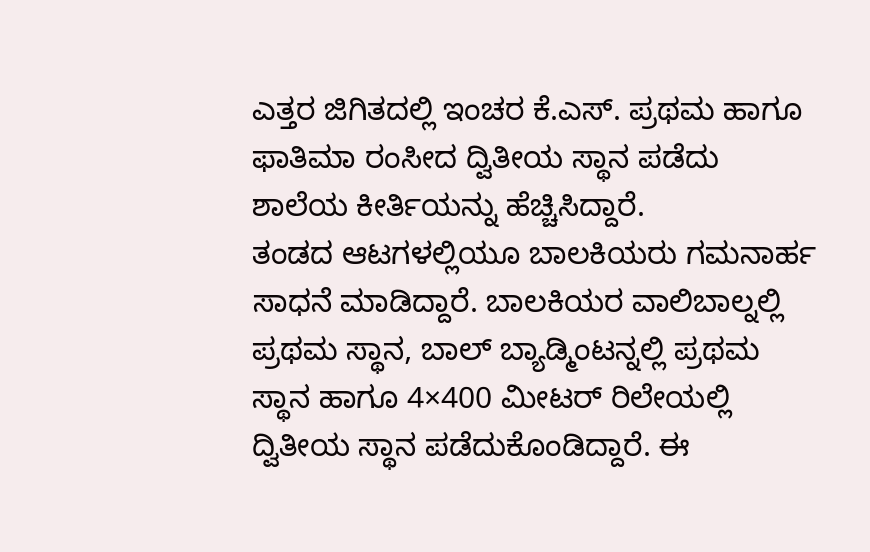ಎತ್ತರ ಜಿಗಿತದಲ್ಲಿ ಇಂಚರ ಕೆ.ಎಸ್. ಪ್ರಥಮ ಹಾಗೂ ಫಾತಿಮಾ ರಂಸೀದ ದ್ವಿತೀಯ ಸ್ಥಾನ ಪಡೆದು ಶಾಲೆಯ ಕೀರ್ತಿಯನ್ನು ಹೆಚ್ಚಿಸಿದ್ದಾರೆ.
ತಂಡದ ಆಟಗಳಲ್ಲಿಯೂ ಬಾಲಕಿಯರು ಗಮನಾರ್ಹ ಸಾಧನೆ ಮಾಡಿದ್ದಾರೆ. ಬಾಲಕಿಯರ ವಾಲಿಬಾಲ್ನಲ್ಲಿ ಪ್ರಥಮ ಸ್ಥಾನ, ಬಾಲ್ ಬ್ಯಾಡ್ಮಿಂಟನ್ನಲ್ಲಿ ಪ್ರಥಮ ಸ್ಥಾನ ಹಾಗೂ 4×400 ಮೀಟರ್ ರಿಲೇಯಲ್ಲಿ ದ್ವಿತೀಯ ಸ್ಥಾನ ಪಡೆದುಕೊಂಡಿದ್ದಾರೆ. ಈ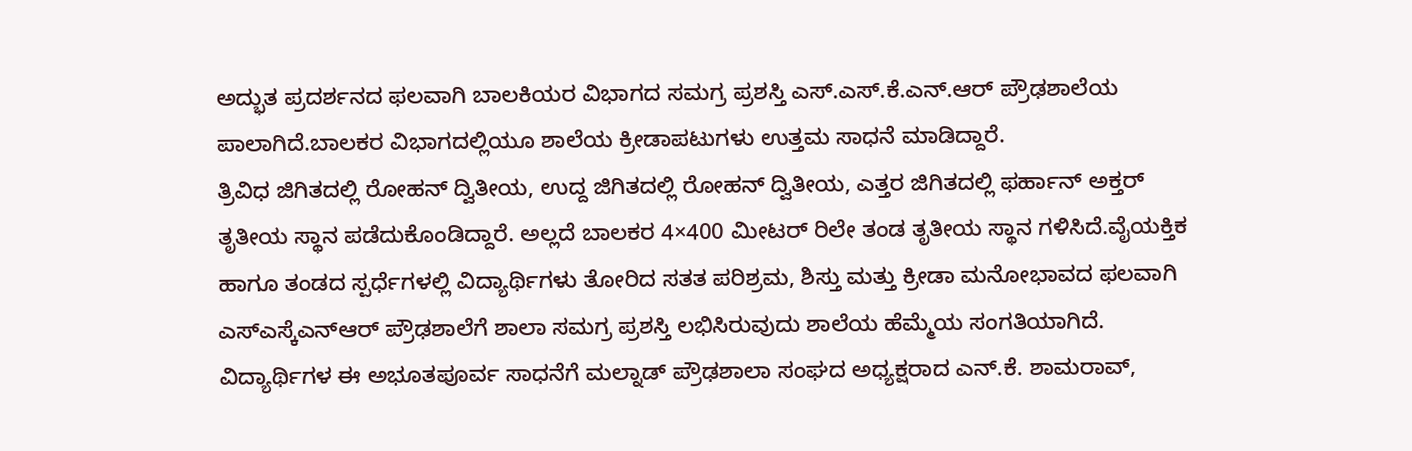ಅದ್ಭುತ ಪ್ರದರ್ಶನದ ಫಲವಾಗಿ ಬಾಲಕಿಯರ ವಿಭಾಗದ ಸಮಗ್ರ ಪ್ರಶಸ್ತಿ ಎಸ್.ಎಸ್.ಕೆ.ಎನ್.ಆರ್ ಪ್ರೌಢಶಾಲೆಯ ಪಾಲಾಗಿದೆ.ಬಾಲಕರ ವಿಭಾಗದಲ್ಲಿಯೂ ಶಾಲೆಯ ಕ್ರೀಡಾಪಟುಗಳು ಉತ್ತಮ ಸಾಧನೆ ಮಾಡಿದ್ದಾರೆ.
ತ್ರಿವಿಧ ಜಿಗಿತದಲ್ಲಿ ರೋಹನ್ ದ್ವಿತೀಯ, ಉದ್ದ ಜಿಗಿತದಲ್ಲಿ ರೋಹನ್ ದ್ವಿತೀಯ, ಎತ್ತರ ಜಿಗಿತದಲ್ಲಿ ಫರ್ಹಾನ್ ಅಕ್ತರ್ ತೃತೀಯ ಸ್ಥಾನ ಪಡೆದುಕೊಂಡಿದ್ದಾರೆ. ಅಲ್ಲದೆ ಬಾಲಕರ 4×400 ಮೀಟರ್ ರಿಲೇ ತಂಡ ತೃತೀಯ ಸ್ಥಾನ ಗಳಿಸಿದೆ.ವೈಯಕ್ತಿಕ ಹಾಗೂ ತಂಡದ ಸ್ಪರ್ಧೆಗಳಲ್ಲಿ ವಿದ್ಯಾರ್ಥಿಗಳು ತೋರಿದ ಸತತ ಪರಿಶ್ರಮ, ಶಿಸ್ತು ಮತ್ತು ಕ್ರೀಡಾ ಮನೋಭಾವದ ಫಲವಾಗಿ ಎಸ್ಎಸ್ಕೆಎನ್ಆರ್ ಪ್ರೌಢಶಾಲೆಗೆ ಶಾಲಾ ಸಮಗ್ರ ಪ್ರಶಸ್ತಿ ಲಭಿಸಿರುವುದು ಶಾಲೆಯ ಹೆಮ್ಮೆಯ ಸಂಗತಿಯಾಗಿದೆ.
ವಿದ್ಯಾರ್ಥಿಗಳ ಈ ಅಭೂತಪೂರ್ವ ಸಾಧನೆಗೆ ಮಲ್ನಾಡ್ ಪ್ರೌಢಶಾಲಾ ಸಂಘದ ಅಧ್ಯಕ್ಷರಾದ ಎನ್.ಕೆ. ಶಾಮರಾವ್,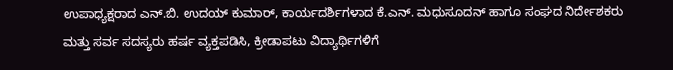ಉಪಾಧ್ಯಕ್ಷರಾದ ಎನ್.ಬಿ. ಉದಯ್ ಕುಮಾರ್, ಕಾರ್ಯದರ್ಶಿಗಳಾದ ಕೆ.ಎನ್. ಮಧುಸೂದನ್ ಹಾಗೂ ಸಂಘದ ನಿರ್ದೇಶಕರು ಮತ್ತು ಸರ್ವ ಸದಸ್ಯರು ಹರ್ಷ ವ್ಯಕ್ತಪಡಿಸಿ, ಕ್ರೀಡಾಪಟು ವಿದ್ಯಾರ್ಥಿಗಳಿಗೆ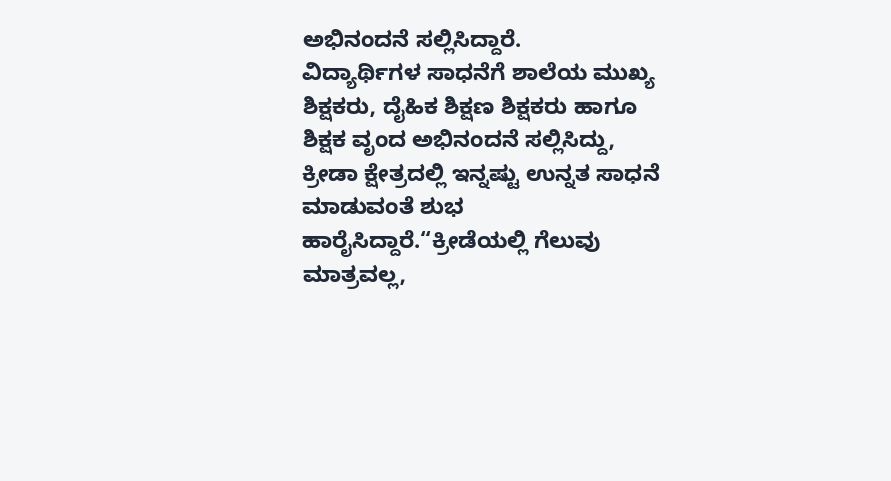ಅಭಿನಂದನೆ ಸಲ್ಲಿಸಿದ್ದಾರೆ.
ವಿದ್ಯಾರ್ಥಿಗಳ ಸಾಧನೆಗೆ ಶಾಲೆಯ ಮುಖ್ಯ ಶಿಕ್ಷಕರು, ದೈಹಿಕ ಶಿಕ್ಷಣ ಶಿಕ್ಷಕರು ಹಾಗೂ ಶಿಕ್ಷಕ ವೃಂದ ಅಭಿನಂದನೆ ಸಲ್ಲಿಸಿದ್ದು, ಕ್ರೀಡಾ ಕ್ಷೇತ್ರದಲ್ಲಿ ಇನ್ನಷ್ಟು ಉನ್ನತ ಸಾಧನೆ ಮಾಡುವಂತೆ ಶುಭ ಹಾರೈಸಿದ್ದಾರೆ.“ಕ್ರೀಡೆಯಲ್ಲಿ ಗೆಲುವು ಮಾತ್ರವಲ್ಲ,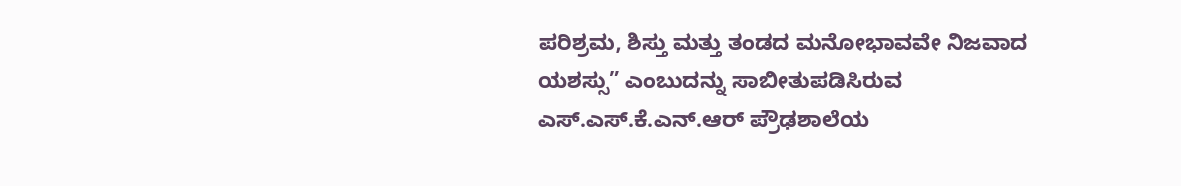ಪರಿಶ್ರಮ, ಶಿಸ್ತು ಮತ್ತು ತಂಡದ ಮನೋಭಾವವೇ ನಿಜವಾದ ಯಶಸ್ಸು” ಎಂಬುದನ್ನು ಸಾಬೀತುಪಡಿಸಿರುವ ಎಸ್.ಎಸ್.ಕೆ.ಎನ್.ಆರ್ ಪ್ರೌಢಶಾಲೆಯ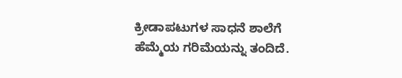ಕ್ರೀಡಾಪಟುಗಳ ಸಾಧನೆ ಶಾಲೆಗೆ ಹೆಮ್ಮೆಯ ಗರಿಮೆಯನ್ನು ತಂದಿದೆ.